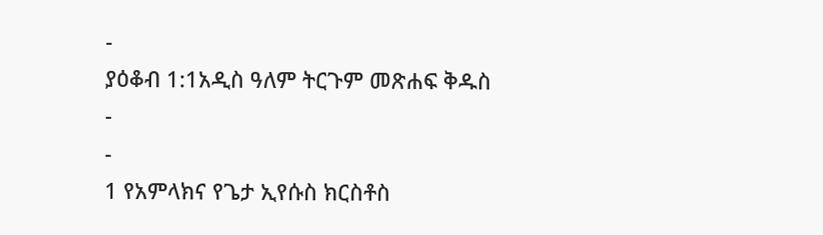-
ያዕቆብ 1:1አዲስ ዓለም ትርጉም መጽሐፍ ቅዱስ
-
-
1 የአምላክና የጌታ ኢየሱስ ክርስቶስ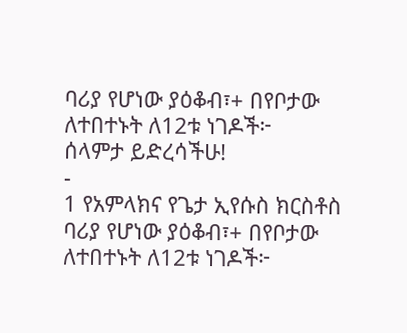ባሪያ የሆነው ያዕቆብ፣+ በየቦታው ለተበተኑት ለ12ቱ ነገዶች፦
ሰላምታ ይድረሳችሁ!
-
1 የአምላክና የጌታ ኢየሱስ ክርስቶስ ባሪያ የሆነው ያዕቆብ፣+ በየቦታው ለተበተኑት ለ12ቱ ነገዶች፦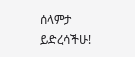ሰላምታ ይድረሳችሁ!